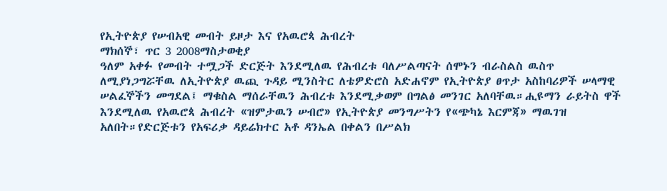የኢትዮጵያ የሠብአዊ መብት ይዞታ እና የአዉሮጳ ሕብረት
ማክሰኞ፣ ጥር 3 2008ማስታወቂያ
ዓለም አቀፉ የመብት ተሟጋች ድርጅት እንደሚለዉ የሕብረቱ ባለሥልጣናት ሰሞኑን ብራስልስ ዉስጥ ለሚያነጋግሯቸዉ ለኢትዮጵያ ዉጪ ጉዳይ ሚንስትር ለቴዎድሮስ አድሐኖም የኢትዮጵያ ፀጥታ አስከባሪዎች ሠላማዊ ሠልፈኞችን መግደል፤ ማቁስል ማሰራቸዉን ሕብረቱ እንደሚቃወም በግልፅ መንገር አለባቸዉ።ሒዩማን ራይትስ ዋች እንደሚለዉ የአዉሮጳ ሕብረት «ዝምታዉን ሠብሮ» የኢትዮጵያ መንግሥትን የ«ጭካኔ እርምጃ» ማዉገዝ አለበት።የድርጅቱን የአፍሪቃ ዳይሬክተር አቶ ዳንኤል በቀልን በሥልክ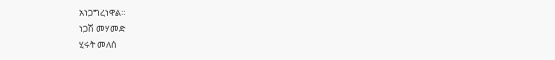አነጋግረነዋል።
ነጋሽ መሃመድ
ሂሩት መለሰ